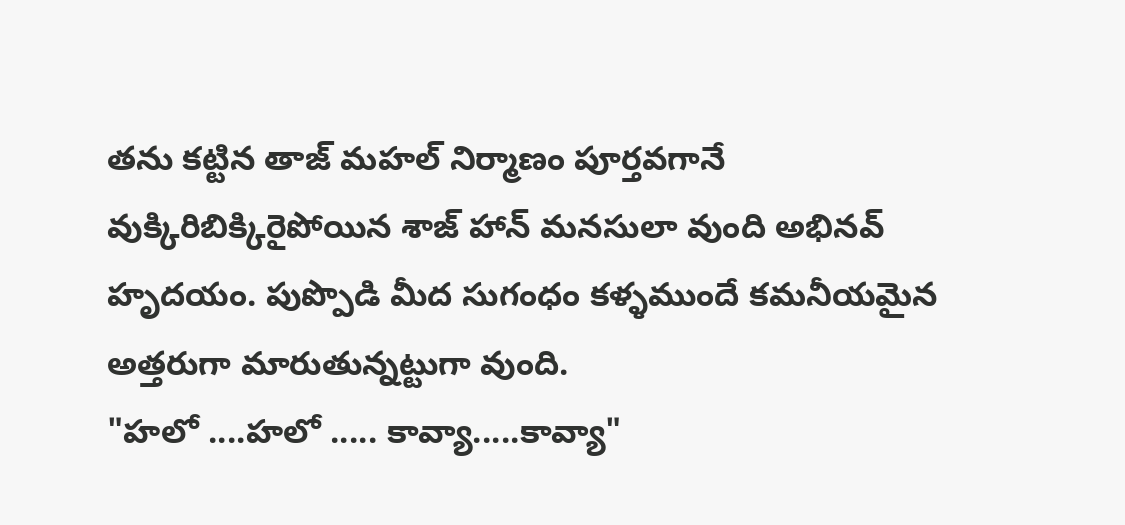తను కట్టిన తాజ్ మహల్ నిర్మాణం పూర్తవగానే వుక్కిరిబిక్కిరైపోయిన శాజ్ హాన్ మనసులా వుంది అభినవ్ హృదయం. పుప్పొడి మీద సుగంధం కళ్ళముందే కమనీయమైన అత్తరుగా మారుతున్నట్టుగా వుంది.
"హలో ....హలో ..... కావ్యా.....కావ్యా"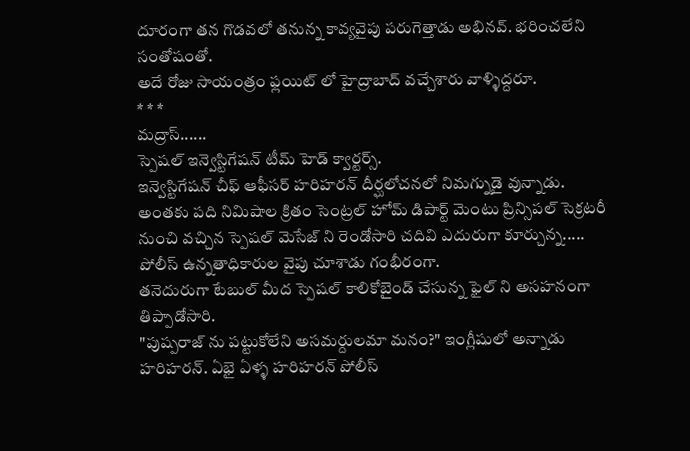దూరంగా తన గొడవలో తనున్న కావ్యవైపు పరుగెత్తాడు అభినవ్. భరించలేని సంతోషంతో.
అదే రోజు సాయంత్రం ఫ్లయిట్ లో హైద్రాబాద్ వచ్చేశారు వాళ్ళిద్దరూ.
* * *
మద్రాస్......
స్పెషల్ ఇన్వెస్టిగేషన్ టీమ్ హెడ్ క్వార్టర్స్.
ఇన్వెస్టిగేషన్ చీఫ్ ఆఫీసర్ హరిహరన్ దీర్ఘలోచనలో నిమగ్నుడై వున్నాడు.
అంతకు పది నిమిషాల క్రితం సెంట్రల్ హోమ్ డిపార్ట్ మెంటు ప్రిన్సిపల్ సెక్రటరీ నుంచి వచ్చిన స్పెషల్ మెసేజ్ ని రెండోసారి చదివి ఎదురుగా కూర్చున్న.....
పోలీస్ ఉన్నతాధికారుల వైపు చూశాడు గంభీరంగా.
తనెదురుగా టేబుల్ మీద స్పెషల్ కాలికోబైండ్ చేసున్న ఫైల్ ని అసహనంగా తిప్పాడోసారి.
"పుష్పరాజ్ ను పట్టుకోలేని అసమర్దులమా మనం?" ఇంగ్లీషులో అన్నాడు హరిహరన్. ఏభై ఏళ్ళ హరిహరన్ పోలీస్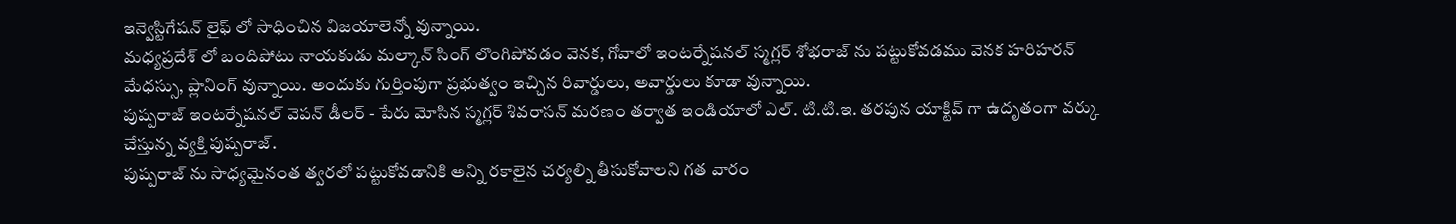ఇన్వెస్టిగేషన్ లైఫ్ లో సాధించిన విజయాలెన్నో వున్నాయి.
మధ్యప్రదేశ్ లో బందిపోటు నాయకుడు మల్కాన్ సింగ్ లొంగిపోవడం వెనక, గోవాలో ఇంటర్నేషనల్ స్మగ్లర్ శోభరాజ్ ను పట్టుకోవడము వెనక హరిహరన్ మేధస్సు, ప్లానింగ్ వున్నాయి. అందుకు గుర్తింపుగా ప్రభుత్వం ఇచ్చిన రివార్డులు, అవార్డులు కూడా వున్నాయి.
పుష్పరాజ్ ఇంటర్నేషనల్ వెపన్ డీలర్ - పేరు మోసిన స్మగ్లర్ శివరాసన్ మరణం తర్వాత ఇండియాలో ఎల్. టి.టి.ఇ. తరపున యాక్టివ్ గా ఉదృతంగా వర్కు చేస్తున్న వ్యక్తి పుష్పరాజ్.
పుష్పరాజ్ ను సాధ్యమైనంత త్వరలో పట్టుకోవడానికి అన్ని రకాలైన చర్యల్ని తీసుకోవాలని గత వారం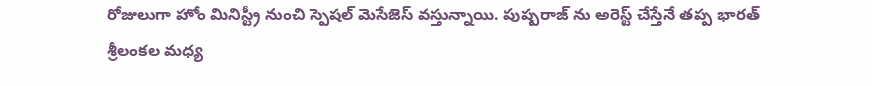రోజులుగా హోం మినిస్ట్రీ నుంచి స్పెషల్ మెసేజెస్ వస్తున్నాయి. పుష్పరాజ్ ను అరెస్ట్ చేస్తేనే తప్ప భారత్ శ్రీలంకల మధ్య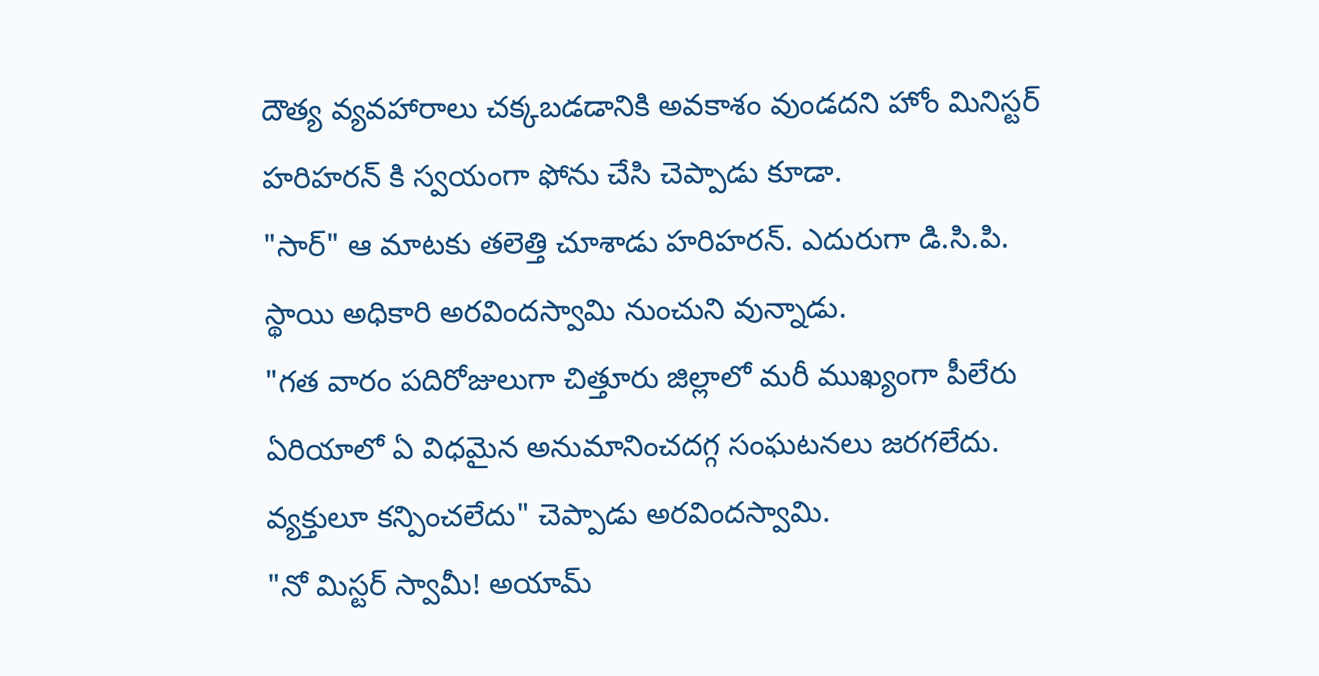దౌత్య వ్యవహారాలు చక్కబడడానికి అవకాశం వుండదని హోం మినిస్టర్ హరిహరన్ కి స్వయంగా ఫోను చేసి చెప్పాడు కూడా.
"సార్" ఆ మాటకు తలెత్తి చూశాడు హరిహరన్. ఎదురుగా డి.సి.పి. స్థాయి అధికారి అరవిందస్వామి నుంచుని వున్నాడు.
"గత వారం పదిరోజులుగా చిత్తూరు జిల్లాలో మరీ ముఖ్యంగా పీలేరు ఏరియాలో ఏ విధమైన అనుమానించదగ్గ సంఘటనలు జరగలేదు. వ్యక్తులూ కన్పించలేదు" చెప్పాడు అరవిందస్వామి.
"నో మిస్టర్ స్వామీ! అయామ్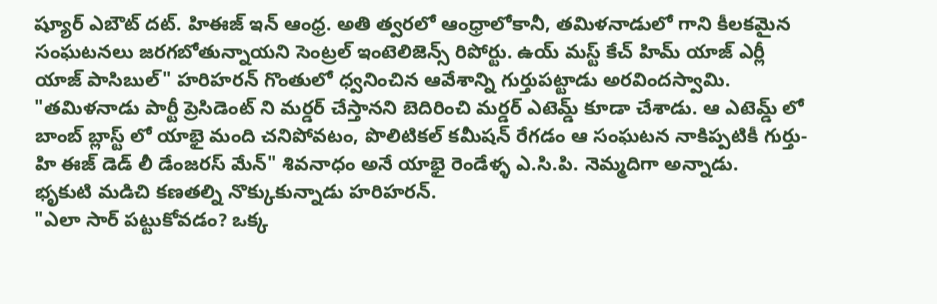ష్యూర్ ఎబౌట్ దట్. హిఈజ్ ఇన్ ఆంధ్ర. అతి త్వరలో ఆంధ్రాలోకానీ, తమిళనాడులో గాని కీలకమైన సంఘటనలు జరగబోతున్నాయని సెంట్రల్ ఇంటెలిజెన్స్ రిపోర్టు. ఉయ్ మస్ట్ కేచ్ హిమ్ యాజ్ ఎర్లీ యాజ్ పాసిబుల్" హరిహరన్ గొంతులో ధ్వనించిన ఆవేశాన్ని గుర్తుపట్టాడు అరవిందస్వామి.
"తమిళనాడు పార్టీ ప్రెసిడెంట్ ని మర్డర్ చేస్తానని బెదిరించి మర్డర్ ఎటెమ్డ్ కూడా చేశాడు. ఆ ఎటెమ్డ్ లో బాంబ్ బ్లాస్ట్ లో యాభై మంది చనిపోవటం, పొలిటికల్ కమీషన్ రేగడం ఆ సంఘటన నాకిప్పటికీ గుర్తు- హి ఈజ్ డెడ్ లీ డేంజరస్ మేన్" శివనాధం అనే యాభై రెండేళ్ళ ఎ.సి.పి. నెమ్మదిగా అన్నాడు.
భృకుటి మడిచి కణతల్ని నొక్కుకున్నాడు హరిహరన్.
"ఎలా సార్ పట్టుకోవడం? ఒక్క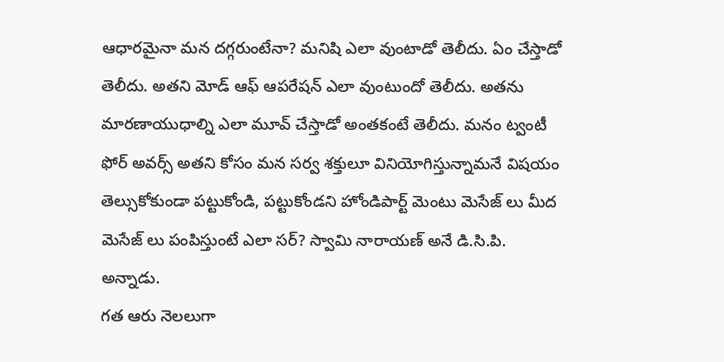ఆధారమైనా మన దగ్గరుంటేనా? మనిషి ఎలా వుంటాడో తెలీదు. ఏం చేస్తాడో తెలీదు. అతని మోడ్ ఆఫ్ ఆపరేషన్ ఎలా వుంటుందో తెలీదు. అతను మారణాయుధాల్ని ఎలా మూవ్ చేస్తాడో అంతకంటే తెలీదు. మనం ట్వంటీ ఫోర్ అవర్స్ అతని కోసం మన సర్వ శక్తులూ వినియోగిస్తున్నామనే విషయం తెల్సుకోకుండా పట్టుకోండి, పట్టుకోండని హోండిపార్ట్ మెంటు మెసేజ్ లు మీద మెసేజ్ లు పంపిస్తుంటే ఎలా సర్? స్వామి నారాయణ్ అనే డి.సి.పి. అన్నాడు.
గత ఆరు నెలలుగా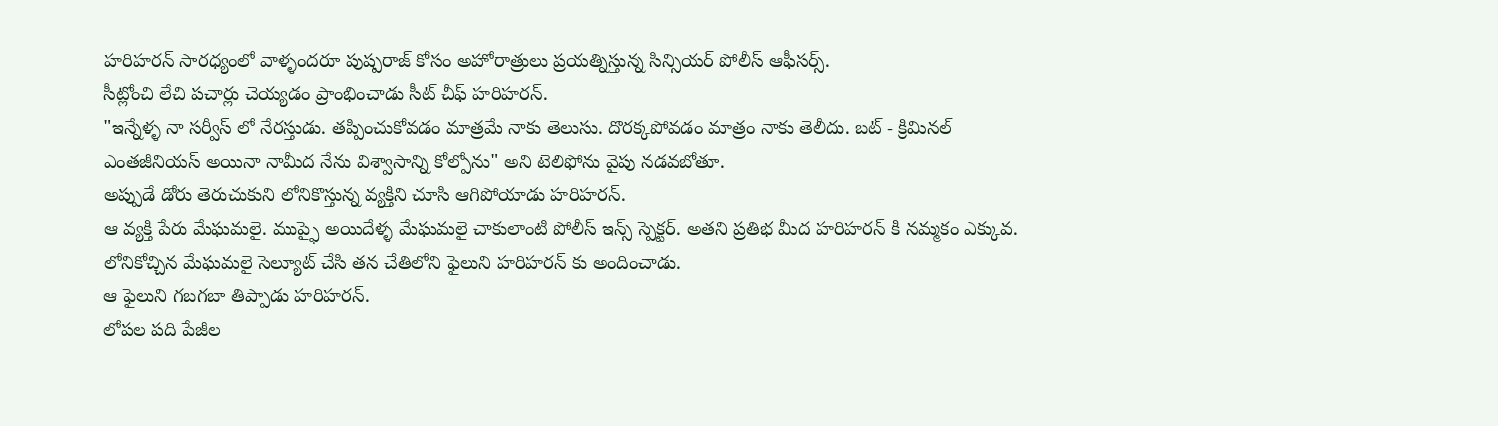హరిహరన్ సారధ్యంలో వాళ్ళందరూ పుష్పరాజ్ కోసం అహోరాత్రులు ప్రయత్నిస్తున్న సిన్సియర్ పోలీస్ ఆఫీసర్స్.
సీట్లోంచి లేచి పచార్లు చెయ్యడం ప్రాంభించాడు సీట్ చీఫ్ హరిహరన్.
"ఇన్నేళ్ళ నా సర్వీస్ లో నేరస్తుడు. తప్పించుకోవడం మాత్రమే నాకు తెలుసు. దొరక్కపోవడం మాత్రం నాకు తెలీదు. బట్ - క్రిమినల్ ఎంతజీనియస్ అయినా నామీద నేను విశ్వాసాన్ని కోల్పోను" అని టెలిఫోను వైపు నడవబోతూ.
అప్పుడే డోరు తెరుచుకుని లోనికొస్తున్న వ్యక్తిని చూసి ఆగిపోయాడు హరిహరన్.
ఆ వ్యక్తి పేరు మేఘమలై. ముప్ఫై అయిదేళ్ళ మేఘమలై చాకులాంటి పోలీస్ ఇన్స్ స్పెక్టర్. అతని ప్రతిభ మీద హరిహరన్ కి నమ్మకం ఎక్కువ.
లోనికోచ్చిన మేఘమలై సెల్యూట్ చేసి తన చేతిలోని ఫైలుని హరిహరన్ కు అందించాడు.
ఆ ఫైలుని గబగబా తిప్పాడు హరిహరన్.
లోపల పది పేజీల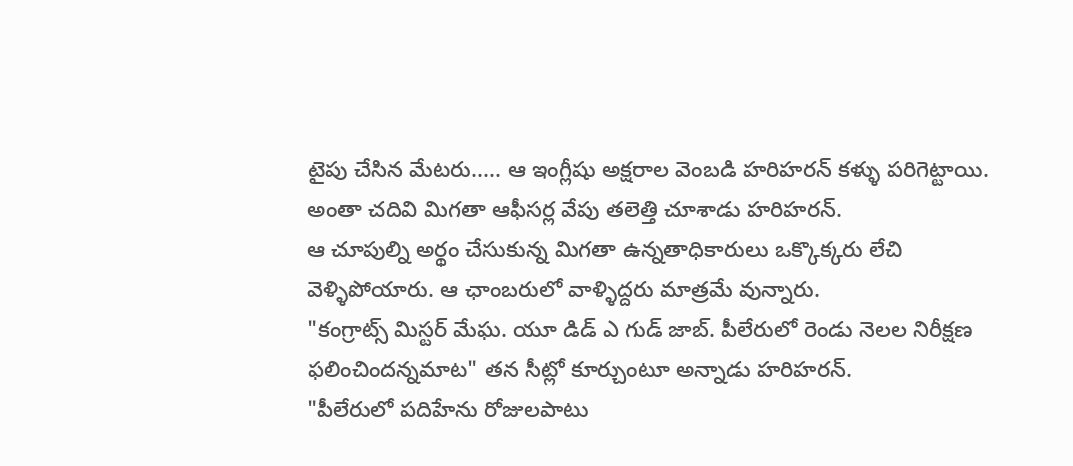టైపు చేసిన మేటరు..... ఆ ఇంగ్లీషు అక్షరాల వెంబడి హరిహరన్ కళ్ళు పరిగెట్టాయి.
అంతా చదివి మిగతా ఆఫీసర్ల వేపు తలెత్తి చూశాడు హరిహరన్.
ఆ చూపుల్ని అర్థం చేసుకున్న మిగతా ఉన్నతాధికారులు ఒక్కొక్కరు లేచి వెళ్ళిపోయారు. ఆ ఛాంబరులో వాళ్ళిద్దరు మాత్రమే వున్నారు.
"కంగ్రాట్స్ మిస్టర్ మేఘ. యూ డిడ్ ఎ గుడ్ జాబ్. పీలేరులో రెండు నెలల నిరీక్షణ ఫలించిందన్నమాట" తన సీట్లో కూర్చుంటూ అన్నాడు హరిహరన్.
"పీలేరులో పదిహేను రోజులపాటు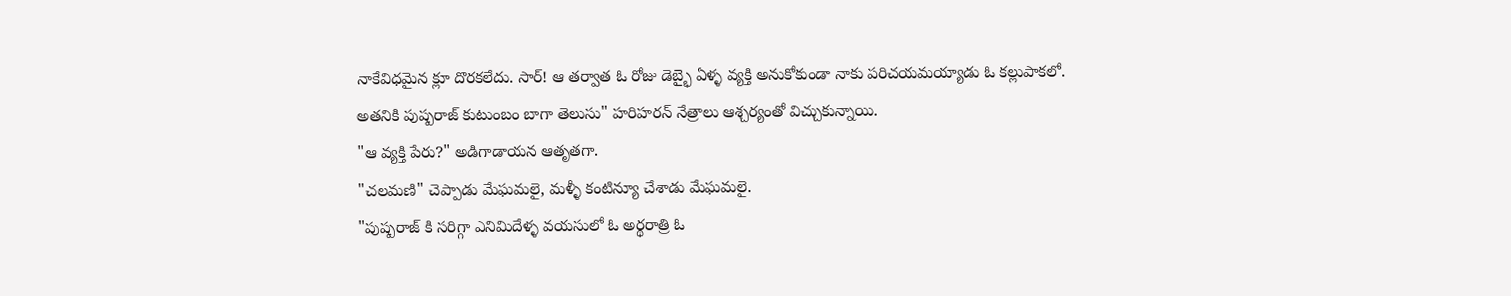నాకేవిధమైన క్లూ దొరకలేదు. సార్! ఆ తర్వాత ఓ రోజు డెబ్భై ఏళ్ళ వ్యక్తి అనుకోకుండా నాకు పరిచయమయ్యాడు ఓ కల్లుపాకలో.
అతనికి పుష్పరాజ్ కుటుంబం బాగా తెలుసు" హరిహరన్ నేత్రాలు ఆశ్చర్యంతో విచ్చుకున్నాయి.
"ఆ వ్యక్తి పేరు?" అడిగాడాయన ఆతృతగా.
"చలమణి" చెప్పాడు మేఘమలై, మళ్ళీ కంటిన్యూ చేశాడు మేఘమలై.
"పుష్పరాజ్ కి సరిగ్గా ఎనిమిదేళ్ళ వయసులో ఓ అర్థరాత్రి ఓ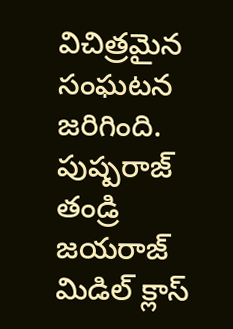విచిత్రమైన సంఘటన జరిగింది. పుష్పరాజ్ తండ్రి జయరాజ్ మిడిల్ క్లాస్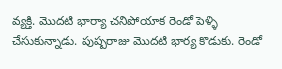వ్యక్తి. మొదటి భార్యా చనిపోయాక రెండో పెళ్ళి చేసుకున్నాడు. పుష్పరాజు మొదటి భార్య కొడుకు. రెండో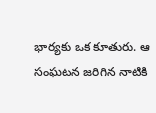భార్యకు ఒక కూతురు. ఆ సంఘటన జరిగిన నాటికి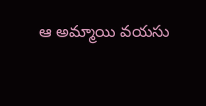ఆ అమ్మాయి వయసు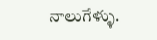నాలుగేళ్ళు.